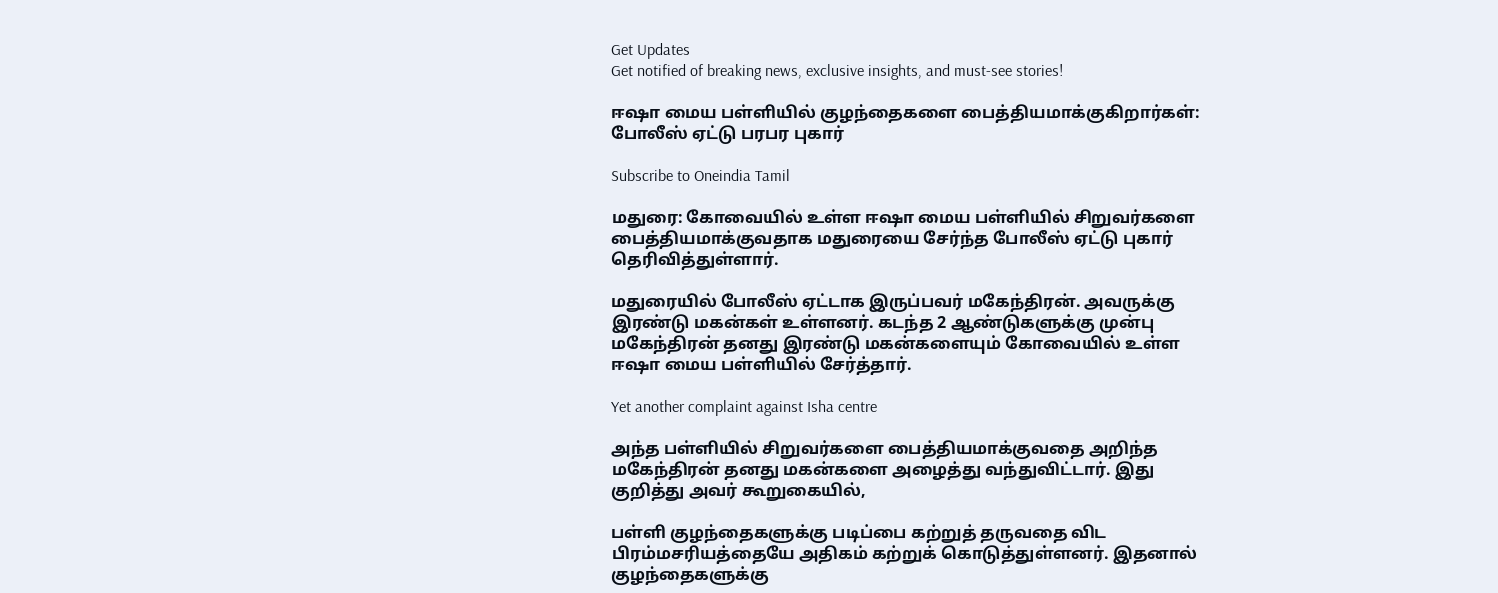Get Updates
Get notified of breaking news, exclusive insights, and must-see stories!

ஈஷா மைய பள்ளியில் குழந்தைகளை பைத்தியமாக்குகிறார்கள்: போலீஸ் ஏட்டு பரபர புகார்

Subscribe to Oneindia Tamil

மதுரை: கோவையில் உள்ள ஈஷா மைய பள்ளியில் சிறுவர்களை பைத்தியமாக்குவதாக மதுரையை சேர்ந்த போலீஸ் ஏட்டு புகார் தெரிவித்துள்ளார்.

மதுரையில் போலீஸ் ஏட்டாக இருப்பவர் மகேந்திரன். அவருக்கு இரண்டு மகன்கள் உள்ளனர். கடந்த 2 ஆண்டுகளுக்கு முன்பு மகேந்திரன் தனது இரண்டு மகன்களையும் கோவையில் உள்ள ஈஷா மைய பள்ளியில் சேர்த்தார்.

Yet another complaint against Isha centre

அந்த பள்ளியில் சிறுவர்களை பைத்தியமாக்குவதை அறிந்த மகேந்திரன் தனது மகன்களை அழைத்து வந்துவிட்டார். இது குறித்து அவர் கூறுகையில்,

பள்ளி குழந்தைகளுக்கு படிப்பை கற்றுத் தருவதை விட பிரம்மசரியத்தையே அதிகம் கற்றுக் கொடுத்துள்ளனர். இதனால் குழந்தைகளுக்கு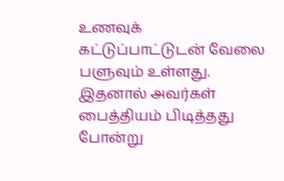உணவுக் கட்டுப்பாட்டுடன் வேலை பளுவும் உள்ளது. இதனால் அவர்கள் பைத்தியம் பிடித்தது போன்று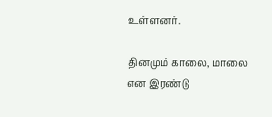உள்ளனர்.

தினமும் காலை, மாலை என இரண்டு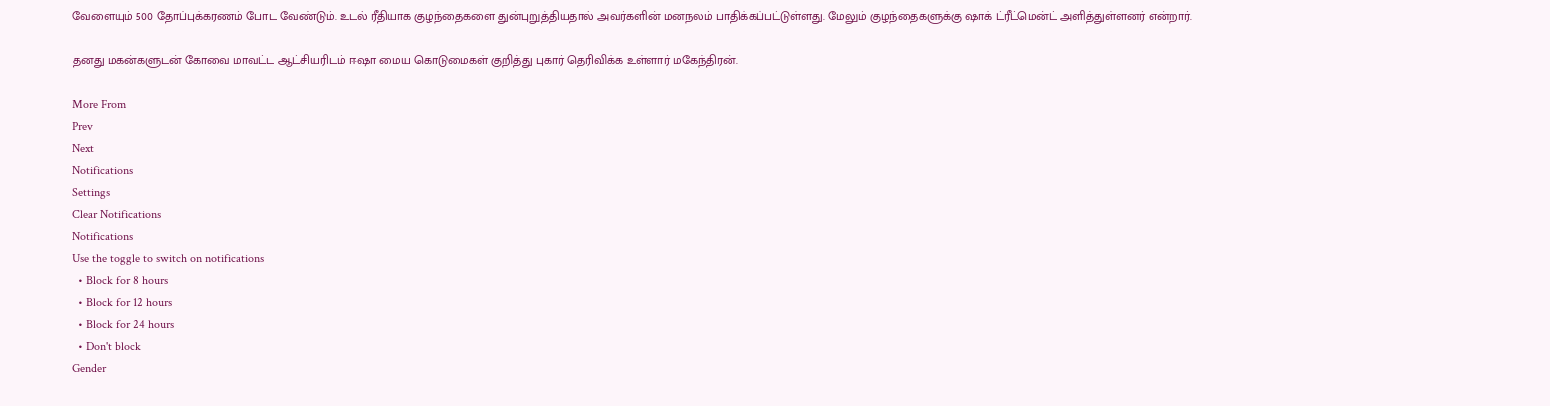வேளையும் 500 தோப்புக்கரணம் போட வேண்டும். உடல் ரீதியாக குழந்தைகளை துன்புறுத்தியதால் அவர்களின் மனநலம் பாதிக்கப்பட்டுள்ளது. மேலும் குழந்தைகளுக்கு ஷாக் ட்ரீட்மென்ட் அளித்துள்ளனர் என்றார்.

தனது மகன்களுடன் கோவை மாவட்ட ஆட்சியரிடம் ஈஷா மைய கொடுமைகள் குறித்து புகார் தெரிவிக்க உள்ளார் மகேந்திரன்.

More From
Prev
Next
Notifications
Settings
Clear Notifications
Notifications
Use the toggle to switch on notifications
  • Block for 8 hours
  • Block for 12 hours
  • Block for 24 hours
  • Don't block
Gender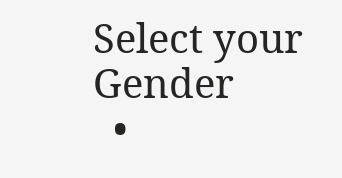Select your Gender
  •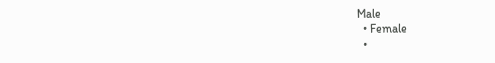Male
  • Female
  •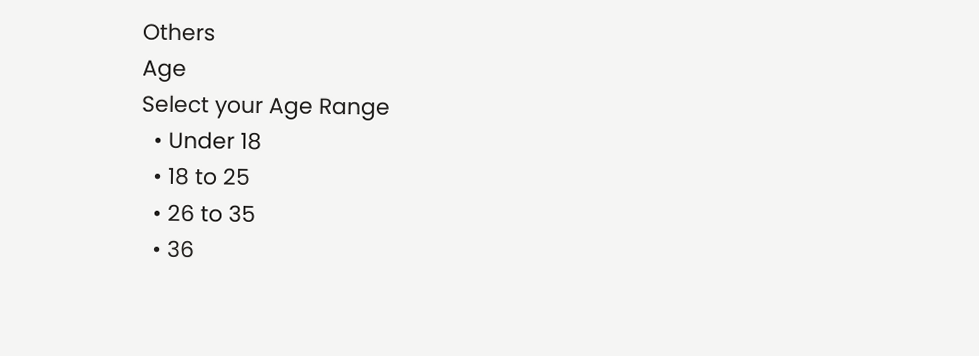Others
Age
Select your Age Range
  • Under 18
  • 18 to 25
  • 26 to 35
  • 36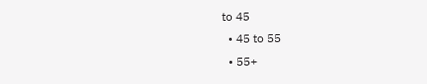to 45
  • 45 to 55
  • 55+